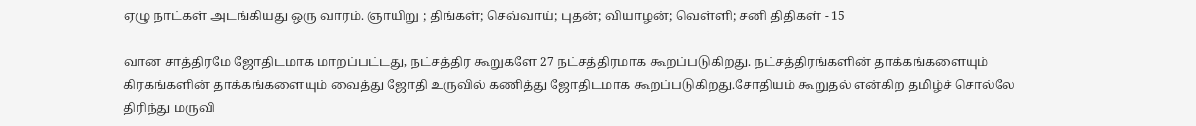ஏழு நாட்கள் அடங்கியது ஒரு வாரம். ஞாயிறு ; திங்கள்; செவ்வாய்; புதன்; வியாழன்; வெள்ளி; சனி திதிகள் - 15

வான சாத்திரமே ஜோதிடமாக மாறப்பட்டது, நட்சத்திர கூறுகளே 27 நட்சத்திரமாக கூறப்படுகிறது. நட்சத்திரங்களின் தாக்கங்களையும் கிரகங்களின் தாக்கங்களையும் வைத்து ஜோதி உருவில் கணித்து ஜோதிடமாக கூறப்படுகிறது.சோதியம் கூறுதல் என்கிற தமிழ்ச் சொல்லே திரிந்து மருவி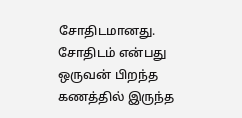சோதிடமானது. சோதிடம் என்பது ஒருவன் பிறந்த கணத்தில் இருந்த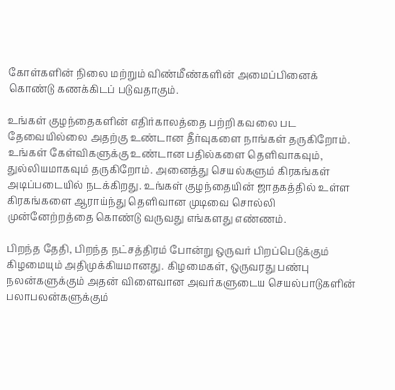கோள்களின் நிலை மற்றும் விண்மீண்களின் அமைப்பினைக் கொண்டு கணக்கிடப் படுவதாகும்.

உங்கள் குழந்தைகளின் எதிர்காலத்தை பற்றி கவலை பட தேவையில்லை அதற்கு உண்டான தீர்வுகளை நாங்கள் தருகிறோம். உங்கள் கேள்விகளுக்கு உண்டான பதில்களை தெளிவாகவும், துல்லியமாகவும் தருகிறோம். அனைத்து செயல்களும் கிரகங்கள் அடிப்படையில் நடக்கிறது. உங்கள் குழந்தையின் ஜாதகத்தில் உள்ள கிரகங்களை ஆராய்ந்து தெளிவான முடிவை சொல்லி முன்னேற்றத்தை கொண்டு வருவது எங்களது எண்ணம்.

பிறந்த தேதி, பிறந்த நட்சத்திரம் போன்று ஒருவர் பிறப்பெடுக்கும் கிழமையும் அதிமுக்கியமானது. கிழமைகள், ஒருவரது பண்பு நலன்களுக்கும் அதன் விளைவான அவர்களுடைய செயல்பாடுகளின் பலாபலன்களுக்கும்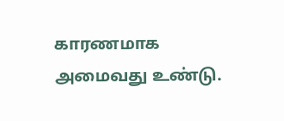காரணமாக அமைவது உண்டு.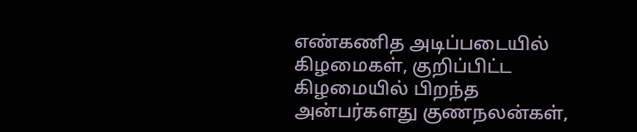எண்கணித அடிப்படையில் கிழமைகள், குறிப்பிட்ட கிழமையில் பிறந்த அன்பர்களது குணநலன்கள்,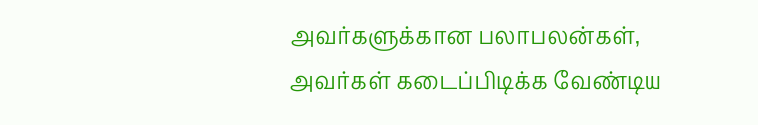அவர்களுக்கான பலாபலன்கள், அவர்கள் கடைப்பிடிக்க வேண்டிய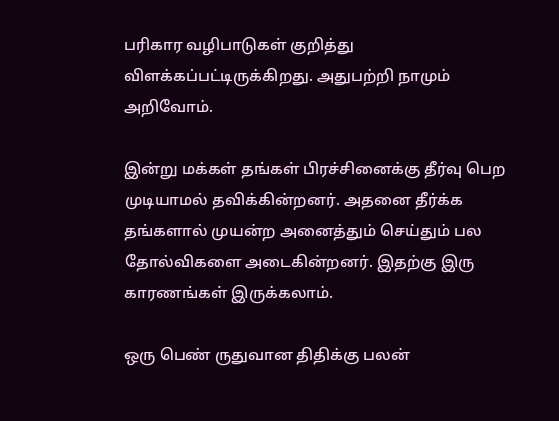பரிகார வழிபாடுகள் குறித்து விளக்கப்பட்டிருக்கிறது. அதுபற்றி நாமும் அறிவோம்.

இன்று மக்கள் தங்கள் பிரச்சினைக்கு தீர்வு பெற முடியாமல் தவிக்கின்றனர். அதனை தீர்க்க தங்களால் முயன்ற அனைத்தும் செய்தும் பல தோல்விகளை அடைகின்றனர். இதற்கு இரு காரணங்கள் இருக்கலாம்.

ஒரு பெண் ருதுவான திதிக்கு பலன்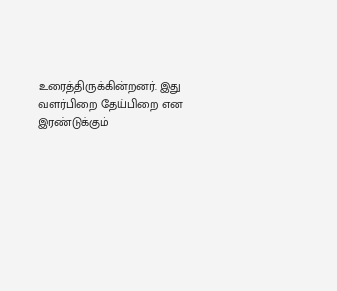உரைத்திருக்கின்றனர். இது வளர்பிறை தேய்பிறை என இரண்டுக்கும்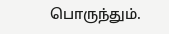பொருந்தும்.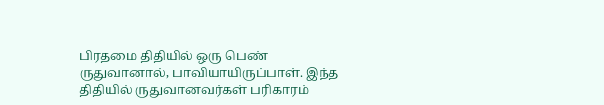பிரதமை திதியில் ஒரு பெண் ருதுவானால், பாவியாயிருப்பாள். இந்த திதியில் ருதுவானவர்கள் பரிகாரம்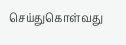செய்துகொள்வது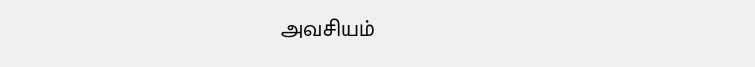அவசியம்